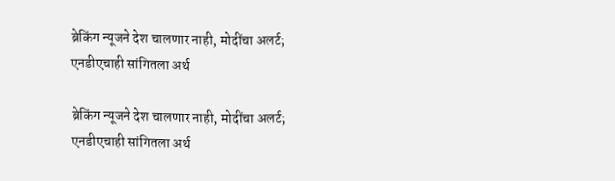ब्रेकिंग न्यूजने देश चालणार नाही, मोदींचा अलर्ट; एनडीएचाही सांगितला अर्थ

ब्रेकिंग न्यूजने देश चालणार नाही, मोदींचा अलर्ट; एनडीएचाही सांगितला अर्थ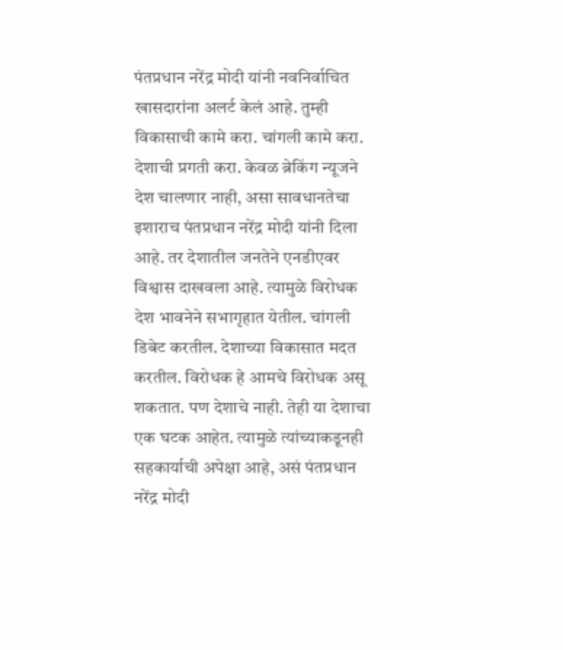पंतप्रधान नरेंद्र मोदी यांनी नवनिर्वाचित खासदारांना अलर्ट केलं आहे. तुम्ही विकासाची कामे करा. चांगली कामे करा. देशाची प्रगती करा. केवळ ब्रेकिंग न्यूजने देश चालणार नाही, असा सावधानतेचा इशाराच पंतप्रधान नरेंद्र मोदी यांनी दिला आहे. तर देशातील जनतेने एनडीएवर विश्वास दाखवला आहे. त्यामुळे विरोधक देश भावनेने सभागृहात येतील. चांगली डिबेट करतील. देशाच्या विकासात मदत करतील. विरोधक हे आमचे विरोधक असू शकतात. पण देशाचे नाही. तेही या देशाचा एक घटक आहेत. त्यामुळे त्यांच्याकडूनही सहकार्याची अपेक्षा आहे, असं पंतप्रधान नरेंद्र मोदी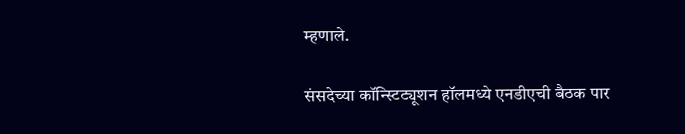म्हणाले.

संसदेच्या कॉन्स्टिट्यूशन हॉलमध्ये एनडीएची बैठक पार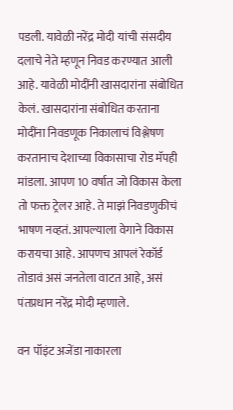पडली. यावेळी नरेंद्र मोदी यांची संसदीय दलाचे नेते म्हणून निवड करण्यात आली आहे. यावेळी मोदींनी खासदारांना संबोधित केलं. खासदारांना संबोधित करताना मोदींना निवडणूक निकालाचं विश्लेषण करतानाच देशाच्या विकासाचा रोड मॅपही मांडला. आपण 10 वर्षात जो विकास केला तो फक्त ट्रेलर आहे. ते माझं निवडणुकीचं भाषण नव्हतं. आपल्याला वेगाने विकास करायचा आहे. आपणच आपलं रेकॉर्ड तोडावं असं जनतेला वाटत आहे, असं पंतप्रधान नरेंद्र मोदी म्हणाले.

वन पॉइंट अजेंडा नाकारला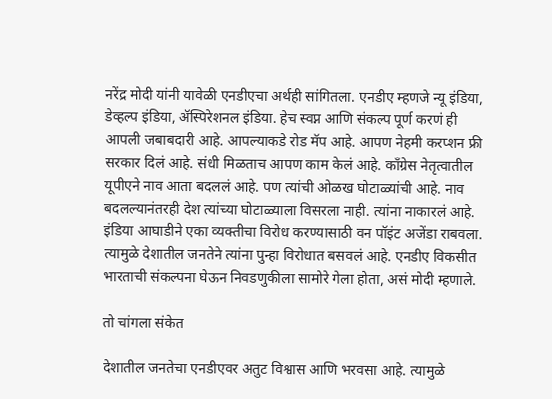नरेंद्र मोदी यांनी यावेळी एनडीएचा अर्थही सांगितला. एनडीए म्हणजे न्यू इंडिया, डेव्हल्प इंडिया, ॲस्पिरेशनल इंडिया. हेच स्वप्न आणि संकल्प पूर्ण करणं ही आपली जबाबदारी आहे. आपल्याकडे रोड मॅप आहे. आपण नेहमी करप्शन फ्री सरकार दिलं आहे. संधी मिळताच आपण काम केलं आहे. काँग्रेस नेतृत्वातील यूपीएने नाव आता बदललं आहे. पण त्यांची ओळख घोटाळ्यांची आहे. नाव बदलल्यानंतरही देश त्यांच्या घोटाळ्याला विसरला नाही. त्यांना नाकारलं आहे. इंडिया आघाडीने एका व्यक्तीचा विरोध करण्यासाठी वन पॉइंट अजेंडा राबवला. त्यामुळे देशातील जनतेने त्यांना पुन्हा विरोधात बसवलं आहे. एनडीए विकसीत भारताची संकल्पना घेऊन निवडणुकीला सामोरे गेला होता, असं मोदी म्हणाले.

तो चांगला संकेत

देशातील जनतेचा एनडीएवर अतुट विश्वास आणि भरवसा आहे. त्यामुळे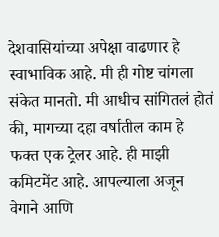देशवासियांच्या अपेक्षा वाढणार हे स्वाभाविक आहे. मी ही गोष्ट चांगला संकेत मानतो. मी आधीच सांगितलं होतं की, मागच्या दहा वर्षातील काम हे फक्त एक ट्रेलर आहे. ही माझी कमिटमेंट आहे. आपल्याला अजून वेगाने आणि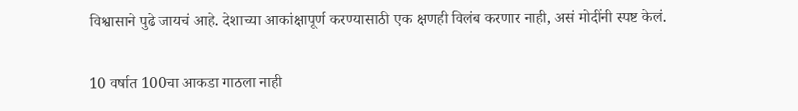विश्वासाने पुढे जायचं आहे. देशाच्या आकांक्षापूर्ण करण्यासाठी एक क्षणही विलंब करणार नाही, असं मोदींनी स्पष्ट केलं.

10 वर्षात 100चा आकडा गाठला नाही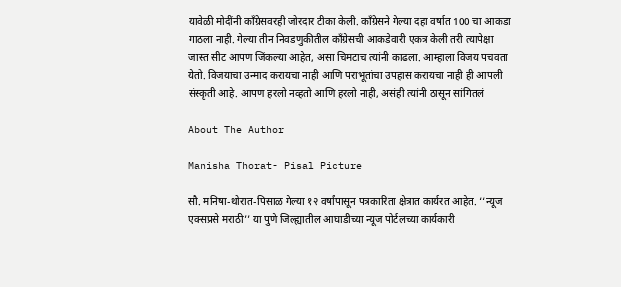यावेळी मोदींनी काँग्रेसवरही जोरदार टीका केली. काँग्रेसने गेल्या दहा वर्षात 100 चा आकडा गाठला नाही. गेल्या तीन निवडणुकीतील काँग्रेसची आकडेवारी एकत्र केली तरी त्यापेक्षा जास्त सीट आपण जिंकल्या आहेत, असा चिमटाच त्यांनी काढला. आम्हाला विजय पचवता येतो. विजयाचा उन्माद करायचा नाही आणि पराभूतांचा उपहास करायचा नाही ही आपली संस्कृती आहे. आपण हरलो नव्हतो आणि हरलो नाही, असंही त्यांनी ठासून सांगितलं

About The Author

Manisha Thorat- Pisal Picture

सौ. मनिषा-थोरात-पिसाळ गेल्या १२ वर्षांपासून पत्रकारिता क्षेत्रात कार्यरत आहेत. ‘‘न्यूज एक्सप्रसे मराठी’’ या पुणे जिल्ह्यातील आघाडीच्या न्यूज पोर्टलच्या कार्यकारी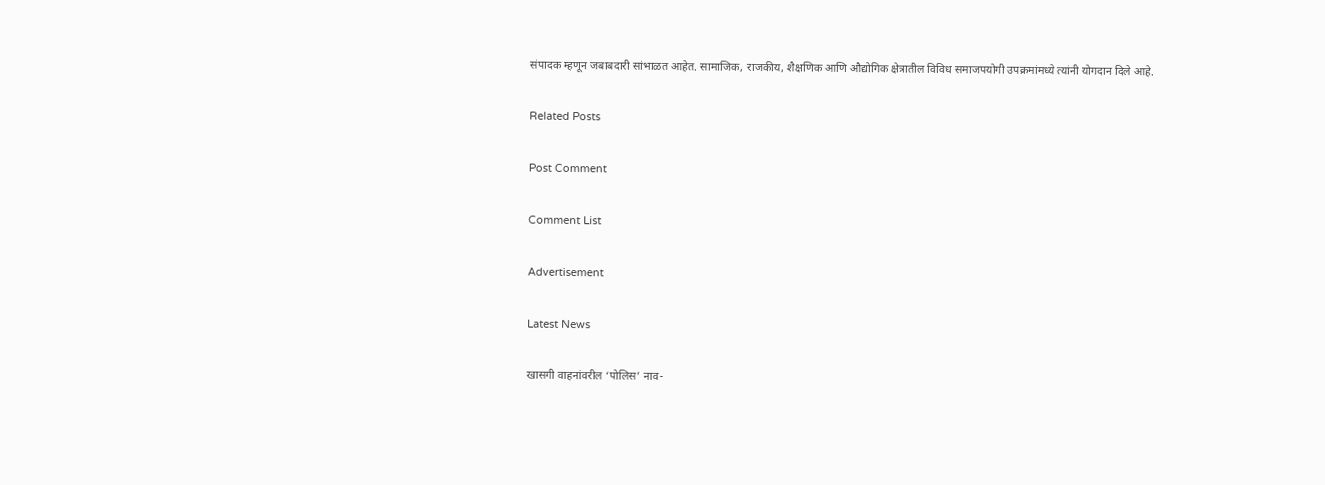संपादक म्हणून जबाबदारी सांभाळत आहेत. सामाजिक, राजकीय, शैक्षणिक आणि औद्योगिक क्षेत्रातील विविध समाजपयोगी उपक्रमांमध्ये त्यांनी योगदान दिले आहे.

Related Posts

Post Comment

Comment List

Advertisement

Latest News

खासगी वाहनांवरील ‘पोलिस’ नाव-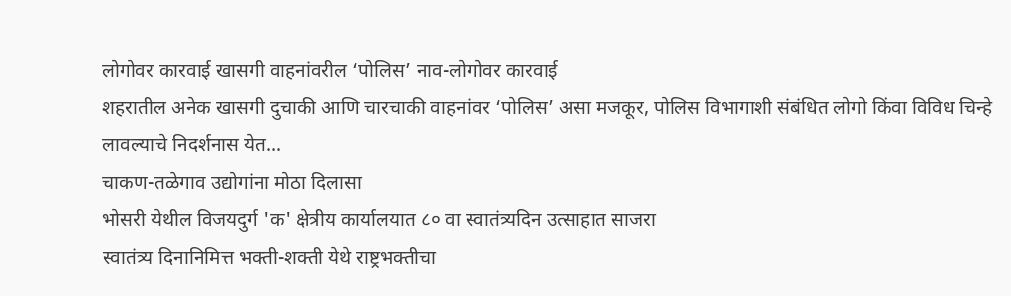लोगोवर कारवाई खासगी वाहनांवरील ‘पोलिस’ नाव-लोगोवर कारवाई
शहरातील अनेक खासगी दुचाकी आणि चारचाकी वाहनांवर ‘पोलिस’ असा मजकूर, पोलिस विभागाशी संबंधित लोगो किंवा विविध चिन्हे लावल्याचे निदर्शनास येत...
चाकण-तळेगाव उद्योगांना मोठा दिलासा
भोसरी येथील विजयदुर्ग 'क' क्षेत्रीय कार्यालयात ८० वा स्वातंत्र्यदिन उत्साहात साजरा
स्वातंत्र्य दिनानिमित्त भक्ती-शक्ती येथे राष्ट्रभक्तीचा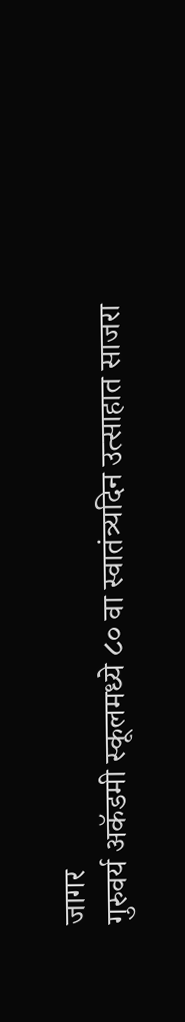जागर
गुरुवर्य अकॅडमी स्कूलमध्ये ८० वा स्वातंत्र्यदिन उत्साहात साजरा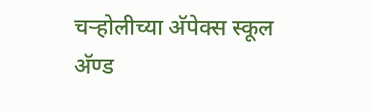चऱ्होलीच्या अ‍ॅपेक्स स्कूल अ‍ॅण्ड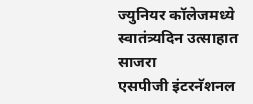ज्युनियर कॉलेजमध्ये स्वातंत्र्यदिन उत्साहात साजरा
एसपीजी इंटरनॅशनल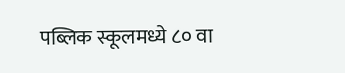पब्लिक स्कूलमध्ये ८० वा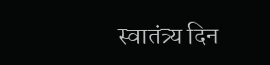स्वातंत्र्य दिन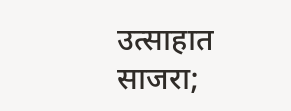उत्साहात साजरा;